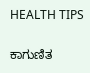HEALTH TIPS

ಕಾಗುಣಿತ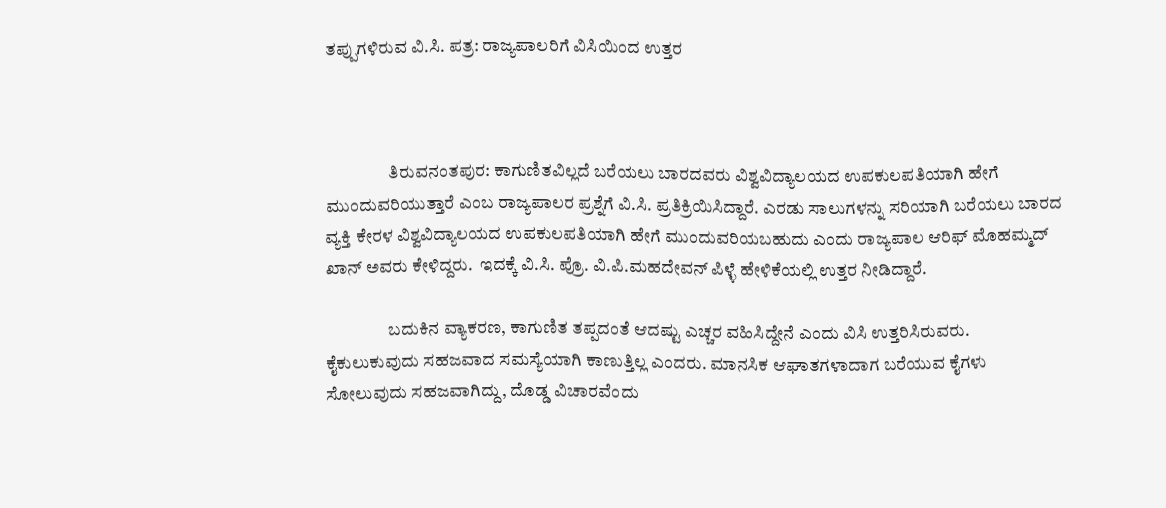ತಪ್ಪುಗಳಿರುವ ವಿ.ಸಿ. ಪತ್ರ: ರಾಜ್ಯಪಾಲರಿಗೆ ವಿಸಿಯಿಂದ ಉತ್ತರ



                  ತಿರುವನಂತಪುರ: ಕಾಗುಣಿತವಿಲ್ಲದೆ ಬರೆಯಲು ಬಾರದವರು ವಿಶ್ವವಿದ್ಯಾಲಯದ ಉಪಕುಲಪತಿಯಾಗಿ ಹೇಗೆ ಮುಂದುವರಿಯುತ್ತಾರೆ ಎಂಬ ರಾಜ್ಯಪಾಲರ ಪ್ರಶ್ನೆಗೆ ವಿ.ಸಿ. ಪ್ರತಿಕ್ರಿಯಿಸಿದ್ದಾರೆ. ಎರಡು ಸಾಲುಗಳನ್ನು ಸರಿಯಾಗಿ ಬರೆಯಲು ಬಾರದ ವ್ಯಕ್ತಿ ಕೇರಳ ವಿಶ್ವವಿದ್ಯಾಲಯದ ಉಪಕುಲಪತಿಯಾಗಿ ಹೇಗೆ ಮುಂದುವರಿಯಬಹುದು ಎಂದು ರಾಜ್ಯಪಾಲ ಆರಿಫ್ ಮೊಹಮ್ಮದ್ ಖಾನ್ ಅವರು ಕೇಳಿದ್ದರು.  ಇದಕ್ಕೆ ವಿ.ಸಿ. ಪ್ರೊ. ವಿ.ಪಿ.ಮಹದೇವನ್ ಪಿಳ್ಳೆ ಹೇಳಿಕೆಯಲ್ಲಿ ಉತ್ತರ ನೀಡಿದ್ದಾರೆ.

                  ಬದುಕಿನ ವ್ಯಾಕರಣ, ಕಾಗುಣಿತ ತಪ್ಪದಂತೆ ಆದಷ್ಟು ಎಚ್ಚರ ವಹಿಸಿದ್ದೇನೆ ಎಂದು ವಿಸಿ ಉತ್ತರಿಸಿರುವರು. ಕೈಕುಲುಕುವುದು ಸಹಜವಾದ ಸಮಸ್ಯೆಯಾಗಿ ಕಾಣುತ್ತಿಲ್ಲ ಎಂದರು. ಮಾನಸಿಕ ಆಘಾತಗಳಾದಾಗ ಬರೆಯುವ ಕೈಗಳು ಸೋಲುವುದು ಸಹಜವಾಗಿದ್ದು, ದೊಡ್ಡ ವಿಚಾರವೆಂದು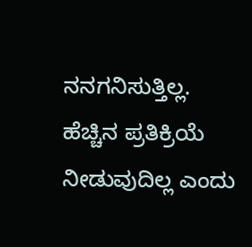ನನಗನಿಸುತ್ತಿಲ್ಲ. ಹೆಚ್ಚಿನ ಪ್ರತಿಕ್ರಿಯೆ ನೀಡುವುದಿಲ್ಲ ಎಂದು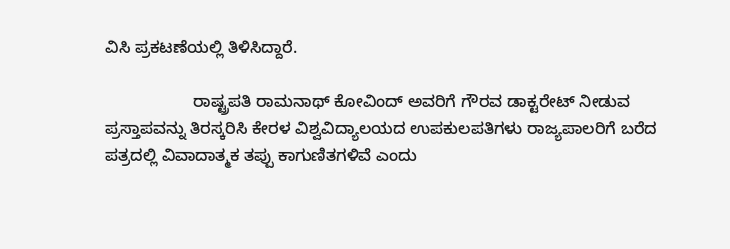ವಿಸಿ ಪ್ರಕಟಣೆಯಲ್ಲಿ ತಿಳಿಸಿದ್ದಾರೆ.

                   ರಾಷ್ಟ್ರಪತಿ ರಾಮನಾಥ್ ಕೋವಿಂದ್ ಅವರಿಗೆ ಗೌರವ ಡಾಕ್ಟರೇಟ್ ನೀಡುವ ಪ್ರಸ್ತಾಪವನ್ನು ತಿರಸ್ಕರಿಸಿ ಕೇರಳ ವಿಶ್ವವಿದ್ಯಾಲಯದ ಉಪಕುಲಪತಿಗಳು ರಾಜ್ಯಪಾಲರಿಗೆ ಬರೆದ ಪತ್ರದಲ್ಲಿ ವಿವಾದಾತ್ಮಕ ತಪ್ಪು ಕಾಗುಣಿತಗಳಿವೆ ಎಂದು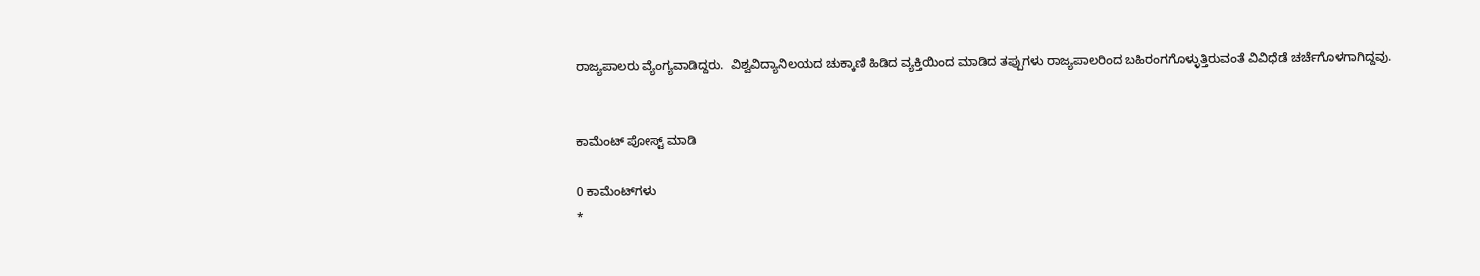ರಾಜ್ಯಪಾಲರು ವ್ಯೆಂಗ್ಯವಾಡಿದ್ದರು.  ವಿಶ್ವವಿದ್ಯಾನಿಲಯದ ಚುಕ್ಕಾಣಿ ಹಿಡಿದ ವ್ಯಕ್ತಿಯಿಂದ ಮಾಡಿದ ತಪ್ಪುಗಳು ರಾಜ್ಯಪಾಲರಿಂದ ಬಹಿರಂಗಗೊಳ್ಳುತ್ತಿರುವಂತೆ ವಿವಿಧೆಡೆ ಚರ್ಚೆಗೊಳಗಾಗಿದ್ದವು.


ಕಾಮೆಂಟ್‌‌ ಪೋಸ್ಟ್‌ ಮಾಡಿ

0 ಕಾಮೆಂಟ್‌ಗಳು
*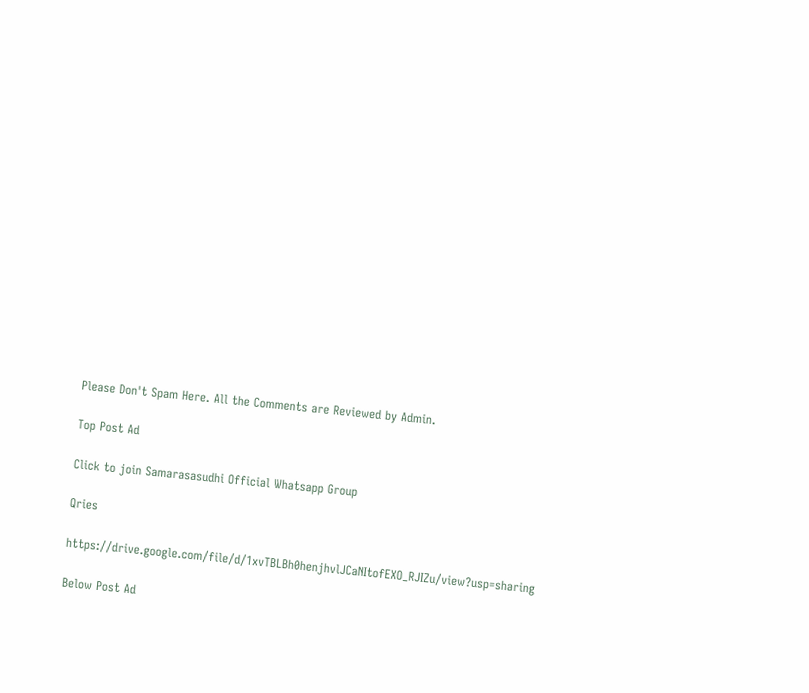Please Don't Spam Here. All the Comments are Reviewed by Admin.

Top Post Ad

Click to join Samarasasudhi Official Whatsapp Group

Qries

https://drive.google.com/file/d/1xvTBLBh0henjhvlJCaNItofEXO_RJIZu/view?usp=sharing

Below Post Ad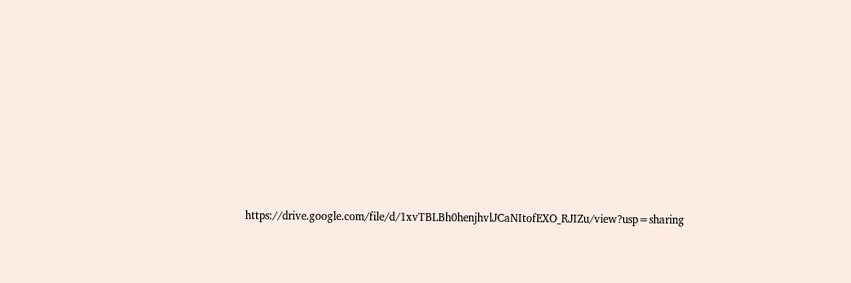https://drive.google.com/file/d/1xvTBLBh0henjhvlJCaNItofEXO_RJIZu/view?usp=sharing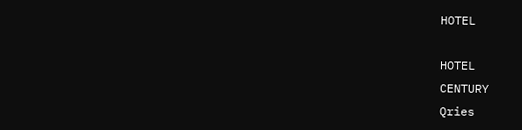HOTEL

HOTEL
CENTURY
Qries